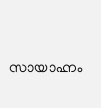സായാഹ്നം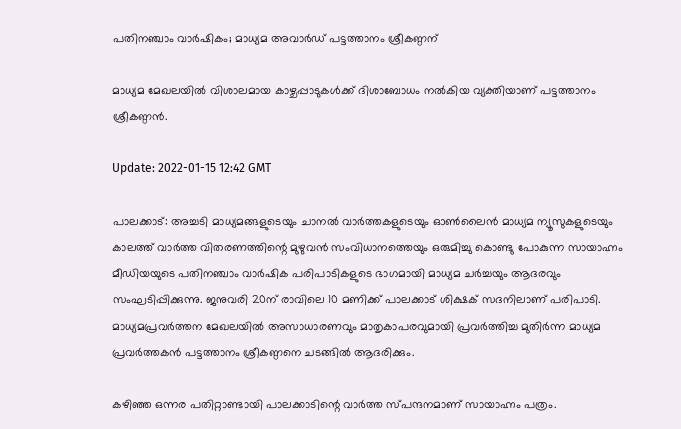പതിനഞ്ചാം വാർഷികം; മാധ്യമ അവാർഡ് പട്ടത്താനം ശ്രീകണ്ഠന്

മാധ്യമ മേഖലയിൽ വിശാലമായ കാഴ്ചപ്പാടുകള്‍ക്ക് ദിശാബോധം നല്‍കിയ വ്യക്തിയാണ് പട്ടത്താനം ശ്രീകണ്ഠൻ.

Update: 2022-01-15 12:42 GMT

പാലക്കാട്: അച്ചടി മാധ്യമങ്ങളുടെയും ചാനൽ വാര്‍ത്തകളുടെയും ഓണ്‍ലൈന്‍ മാധ്യമ ന്യൂസുകളുടെയും കാലത്ത് വാർത്ത വിതരണത്തിന്റെ മുഴുവൻ സംവിധാനത്തെയും ഒരുമിച്ചു കൊണ്ടു പോകുന്ന സായാഹ്നം മീഡിയയുടെ പതിനഞ്ചാം വാർഷിക പരിപാടികളുടെ ഭാഗമായി മാധ്യമ ചർച്ചയും ആദരവും സംഘടിപ്പിക്കുന്നു. ജനുവരി 20ന് രാവിലെ 10 മണിക്ക് പാലക്കാട്‌ ശിക്ഷക് സദനിലാണ് പരിപാടി. മാധ്യമപ്രവര്‍ത്തന മേഖലയിൽ അസാധാരണവും മാതൃകാപരവുമായി പ്രവർത്തിച്ച മുതിർന്ന മാധ്യമ പ്രവർത്തകൻ പട്ടത്താനം ശ്രീകണ്ഠനെ ചടങ്ങിൽ ആദരിക്കും.

കഴിഞ്ഞ ഒന്നര പതിറ്റാണ്ടായി പാലക്കാടിന്റെ വാർത്ത സ്പന്ദനമാണ് സായാഹ്നം പത്രം.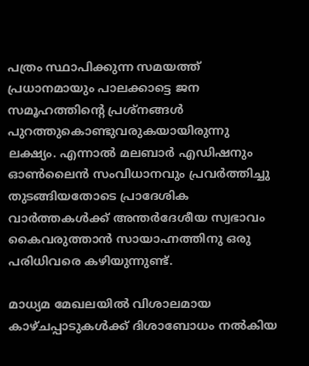പത്രം സ്ഥാപിക്കുന്ന സമയത്ത് പ്രധാനമായും പാലക്കാട്ടെ ജന സമൂഹത്തിന്റെ പ്രശ്നങ്ങള്‍ പുറത്തുകൊണ്ടുവരുകയായിരുന്നു ലക്ഷ്യം. എന്നാൽ മലബാർ എഡിഷനും ഓൺലൈൻ സംവിധാനവും പ്രവർത്തിച്ചു തുടങ്ങിയതോടെ പ്രാദേശിക വാർത്തകൾക്ക്‌ അന്തർദേശീയ സ്വഭാവം കൈവരുത്താൻ സായാഹ്നത്തിനു ഒരു പരിധിവരെ കഴിയുന്നുണ്ട്.

മാധ്യമ മേഖലയിൽ വിശാലമായ കാഴ്ചപ്പാടുകള്‍ക്ക് ദിശാബോധം നല്‍കിയ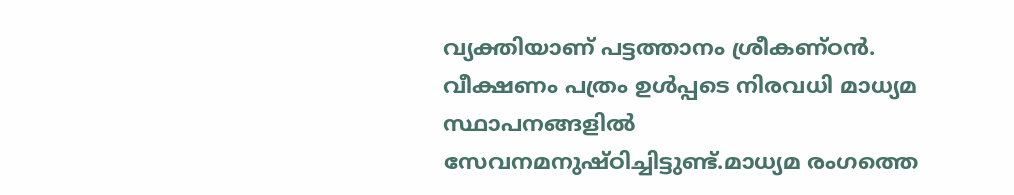വ്യക്തിയാണ് പട്ടത്താനം ശ്രീകണ്ഠൻ. വീക്ഷണം പത്രം ഉൾപ്പടെ നിരവധി മാധ്യമ സ്ഥാപനങ്ങളിൽ സേവനമനുഷ്ഠിച്ചിട്ടുണ്ട്.മാധ്യമ രംഗത്തെ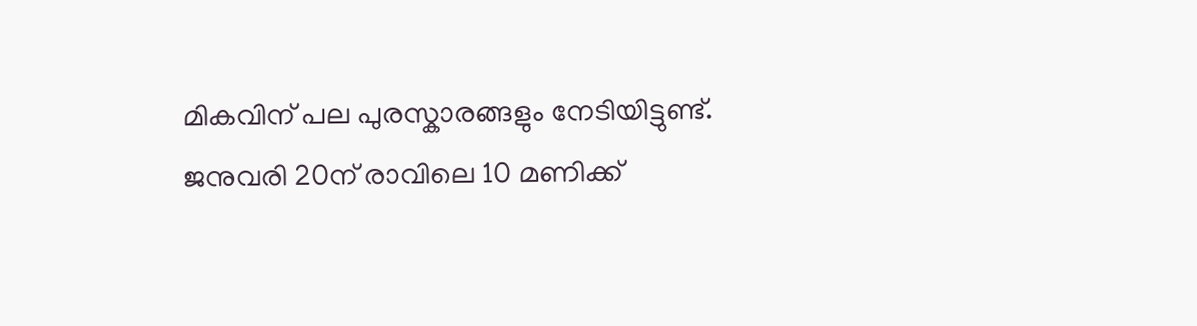മികവിന് പല പുരസ്കാരങ്ങളും നേടിയിട്ടുണ്ട്. ജനുവരി 20ന് രാവിലെ 10 മണിക്ക്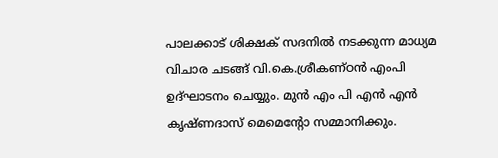പാലക്കാട്‌ ശിക്ഷക് സദനിൽ നടക്കുന്ന മാധ്യമ വിചാര ചടങ്ങ് വി.കെ.ശ്രീകണ്ഠൻ എംപി ഉദ്ഘാടനം ചെയ്യും. മുൻ എം പി എൻ എൻ കൃഷ്ണദാസ് മെമെന്റോ സമ്മാനിക്കും.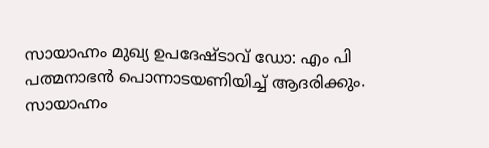സായാഹ്നം മുഖ്യ ഉപദേഷ്ടാവ് ഡോ: എം പി പത്മനാഭൻ പൊന്നാടയണിയിച്ച് ആദരിക്കും. സായാഹ്നം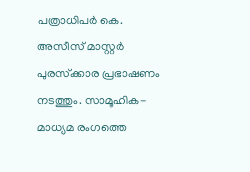പത്രാധിപർ കെ. അസീസ് മാസ്റ്റർ പുരസ്‌ക്കാര പ്രഭാഷണം നടത്തും. സാമൂഹിക-മാധ്യമ രംഗത്തെ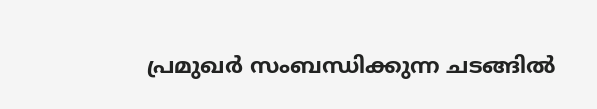പ്രമുഖർ സംബന്ധിക്കുന്ന ചടങ്ങിൽ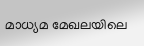മാധ്യമ മേഖലയിലെ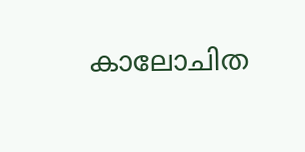കാലോചിത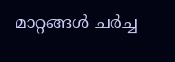മാറ്റങ്ങൾ ചർച്ച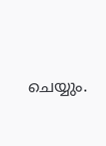ചെയ്യും.